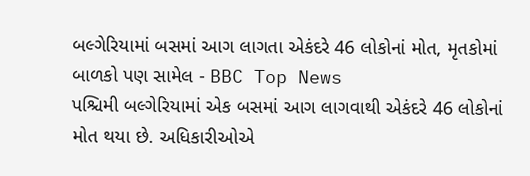બલ્ગેરિયામાં બસમાં આગ લાગતા એકંદરે 46 લોકોનાં મોત, મૃતકોમાં બાળકો પણ સામેલ - BBC Top News
પશ્ચિમી બલ્ગેરિયામાં એક બસમાં આગ લાગવાથી એકંદરે 46 લોકોનાં મોત થયા છે. અધિકારીઓએ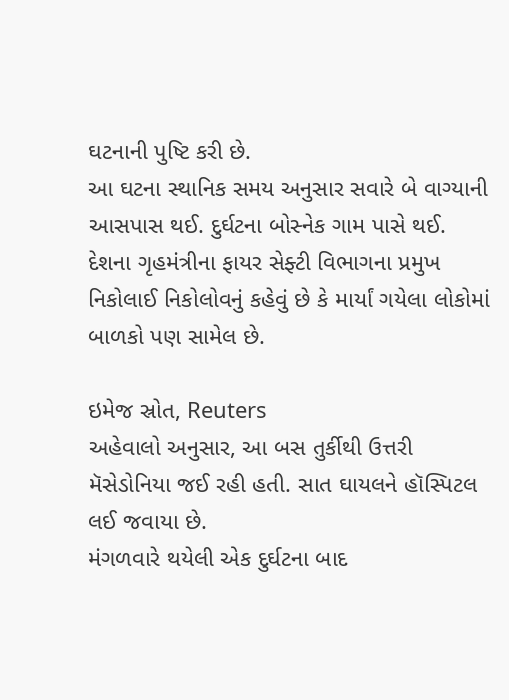ઘટનાની પુષ્ટિ કરી છે.
આ ઘટના સ્થાનિક સમય અનુસાર સવારે બે વાગ્યાની આસપાસ થઈ. દુર્ઘટના બોસ્નેક ગામ પાસે થઈ.
દેશના ગૃહમંત્રીના ફાયર સેફ્ટી વિભાગના પ્રમુખ નિકોલાઈ નિકોલોવનું કહેવું છે કે માર્યાં ગયેલા લોકોમાં બાળકો પણ સામેલ છે.

ઇમેજ સ્રોત, Reuters
અહેવાલો અનુસાર, આ બસ તુર્કીથી ઉત્તરી મૅસેડોનિયા જઈ રહી હતી. સાત ઘાયલને હૉસ્પિટલ લઈ જવાયા છે.
મંગળવારે થયેલી એક દુર્ઘટના બાદ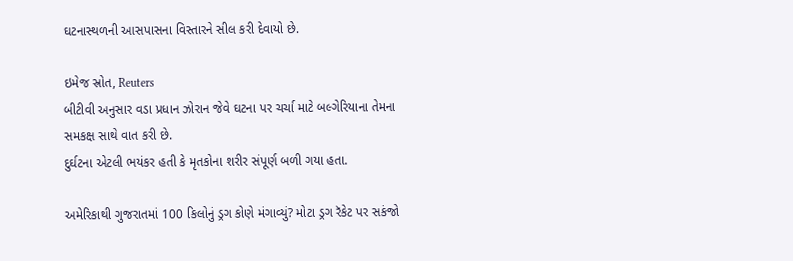ઘટનાસ્થળની આસપાસના વિસ્તારને સીલ કરી દેવાયો છે.

ઇમેજ સ્રોત, Reuters
બીટીવી અનુસાર વડા પ્રધાન ઝોરાન જેવે ઘટના પર ચર્ચા માટે બલ્ગેરિયાના તેમના સમકક્ષ સાથે વાત કરી છે.
દુર્ઘટના એટલી ભયંકર હતી કે મૃતકોના શરીર સંપૂર્ણ બળી ગયા હતા.

અમેરિકાથી ગુજરાતમાં 100 કિલોનું ડ્રગ કોણે મંગાવ્યું? મોટા ડ્રગ રૅકેટ પર સકંજો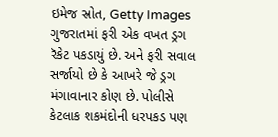ઇમેજ સ્રોત, Getty Images
ગુજરાતમાં ફરી એક વખત ડ્રગ રૅકેટ પકડાયું છે. અને ફરી સવાલ સર્જાયો છે કે આખરે જે ડ્રગ મંગાવાનાર કોણ છે. પોલીસે કેટલાક શકમંદોની ધરપકડ પણ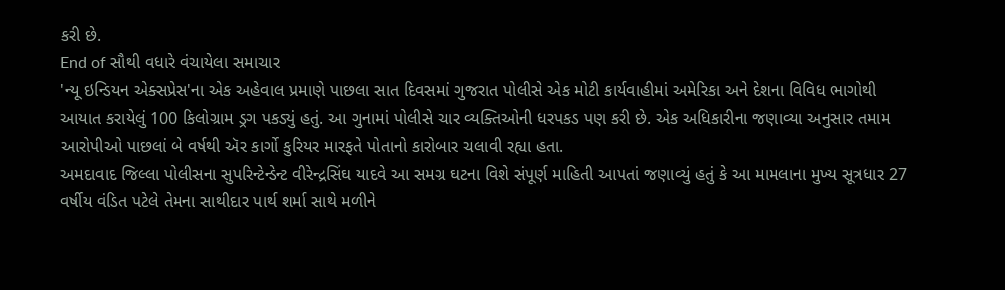કરી છે.
End of સૌથી વધારે વંચાયેલા સમાચાર
'ન્યૂ ઇન્ડિયન એક્સપ્રેસ'ના એક અહેવાલ પ્રમાણે પાછલા સાત દિવસમાં ગુજરાત પોલીસે એક મોટી કાર્યવાહીમાં અમેરિકા અને દેશના વિવિધ ભાગોથી આયાત કરાયેલું 100 કિલોગ્રામ ડ્રગ પકડ્યું હતું. આ ગુનામાં પોલીસે ચાર વ્યક્તિઓની ધરપકડ પણ કરી છે. એક અધિકારીના જણાવ્યા અનુસાર તમામ આરોપીઓ પાછલાં બે વર્ષથી ઍર કાર્ગો કુરિયર મારફતે પોતાનો કારોબાર ચલાવી રહ્યા હતા.
અમદાવાદ જિલ્લા પોલીસના સુપરિન્ટેન્ડેન્ટ વીરેન્દ્રસિંઘ યાદવે આ સમગ્ર ઘટના વિશે સંપૂર્ણ માહિતી આપતાં જણાવ્યું હતું કે આ મામલાના મુખ્ય સૂત્રધાર 27 વર્ષીય વંડિત પટેલે તેમના સાથીદાર પાર્થ શર્મા સાથે મળીને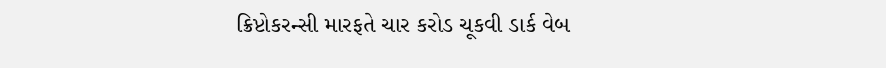ક્રિપ્ટોકરન્સી મારફતે ચાર કરોડ ચૂકવી ડાર્ક વેબ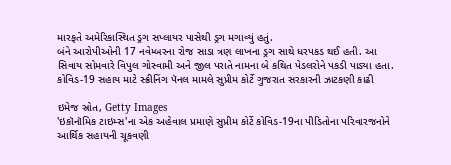મારફતે અમેરિકાસ્થિત ડ્રગ સપ્લાયર પાસેથી ડ્રગ મગાવ્યું હતું.
બંને આરોપીઓની 17 નવેમ્બરના રોજ સાડા ત્રણ લાખના ડ્રગ સાથે ધરપકડ થઈ હતી. આ સિવાય સોમવારે વિપુલ ગોસ્વામી અને જીલ પરાતે નામના બે કથિત પેડલરોને પકડી પાડ્યા હતા.
કોવિડ-19 સહાય માટે સ્ક્રીનિંગ પૅનલ મામલે સુપ્રીમ કોર્ટે ગુજરાત સરકારની ઝાટકણી કાઢી

ઇમેજ સ્રોત, Getty Images
'ઇકૉનૉમિક ટાઇમ્સ'ના એક અહેવાલ પ્રમાણે સુપ્રીમ કોર્ટે કોવિડ-19ના પીડિતોના પરિવારજનોને આર્થિક સહાયની ચૂકવણી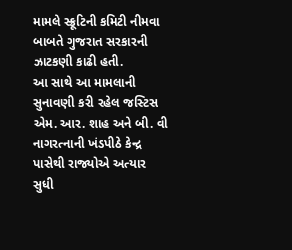મામલે સ્ક્રૂટિની કમિટી નીમવા બાબતે ગુજરાત સરકારની ઝાટકણી કાઢી હતી.
આ સાથે આ મામલાની સુનાવણી કરી રહેલ જસ્ટિસ એમ. આર. શાહ અને બી. વી નાગરત્નાની ખંડપીઠે કેન્દ્ર પાસેથી રાજ્યોએ અત્યાર સુધી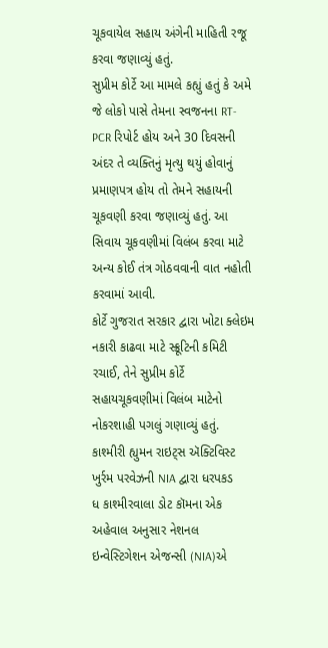ચૂકવાયેલ સહાય અંગેની માહિતી રજૂ કરવા જણાવ્યું હતું.
સુપ્રીમ કોર્ટે આ મામલે કહ્યું હતું કે અમે જે લોકો પાસે તેમના સ્વજનના RT-PCR રિપોર્ટ હોય અને 30 દિવસની અંદર તે વ્યક્તિનું મૃત્યુ થયું હોવાનું પ્રમાણપત્ર હોય તો તેમને સહાયની ચૂકવણી કરવા જણાવ્યું હતું. આ સિવાય ચૂકવણીમાં વિલંબ કરવા માટે અન્ય કોઈ તંત્ર ગોઠવવાની વાત નહોતી કરવામાં આવી.
કોર્ટે ગુજરાત સરકાર દ્વારા ખોટા ક્લેઇમ નકારી કાઢવા માટે સ્ક્રૂટિની કમિટી રચાઈ, તેને સુપ્રીમ કોર્ટે સહાયચૂકવણીમાં વિલંબ માટેનો નોકરશાહી પગલું ગણાવ્યું હતું.
કાશ્મીરી હ્યુમન રાઇટ્સ ઍક્ટિવિસ્ટ ખુર્રમ પરવેઝની NIA દ્વારા ધરપકડ
ધ કાશ્મીરવાલા ડોટ કૉમના એક અહેવાલ અનુસાર નેશનલ ઇન્વેસ્ટિગેશન એજન્સી (NIA)એ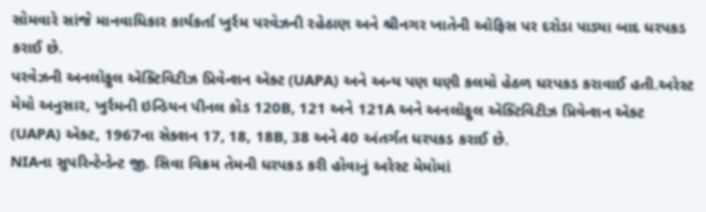સોમવારે સાંજે માનવાધિકાર કાર્યકર્તા ખુર્રમ પરવેઝની રહેઠાણ અને શ્રીનગર ખાતેની ઑફિસ પર દરોડા પાડ્યા બાદ ધરપકડ કરાઈ છે.
પરવેઝની અનલૉફુલ ઍક્ટિવિટીઝ પ્રિવેન્શન ઍક્ટ (UAPA) અને અન્ય પણ ઘણી કલમો હેઠળ ધરપકડ કરાવાઈ હતી.અરેસ્ટ મેમો અનુસાર, ખુર્રમની ઇન્ડિયન પીનલ કોડ 120B, 121 અને 121A અને અનલૉફુલ ઍક્ટિવિટીઝ પ્રિવેન્શન ઍક્ટ (UAPA) ઍક્ટ, 1967ના સેક્શન 17, 18, 18B, 38 અને 40 અંતર્ગત ધરપકડ કરાઈ છે.
NIAના સુપરિન્ટેન્ડેન્ટ જી. સિવા વિક્રમ તેમની ધરપકડ કરી હોવાનું અરેસ્ટ મેમોમાં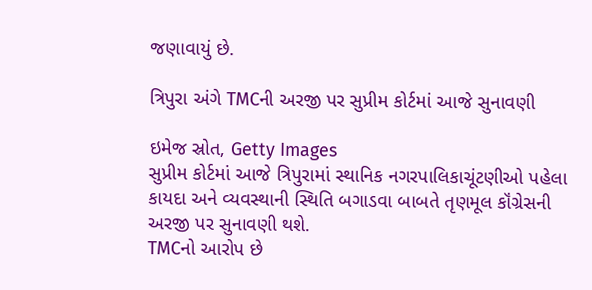જણાવાયું છે.

ત્રિપુરા અંગે TMCની અરજી પર સુપ્રીમ કોર્ટમાં આજે સુનાવણી

ઇમેજ સ્રોત, Getty Images
સુપ્રીમ કોર્ટમાં આજે ત્રિપુરામાં સ્થાનિક નગરપાલિકાચૂંટણીઓ પહેલા કાયદા અને વ્યવસ્થાની સ્થિતિ બગાડવા બાબતે તૃણમૂલ કૉંગ્રેસની અરજી પર સુનાવણી થશે.
TMCનો આરોપ છે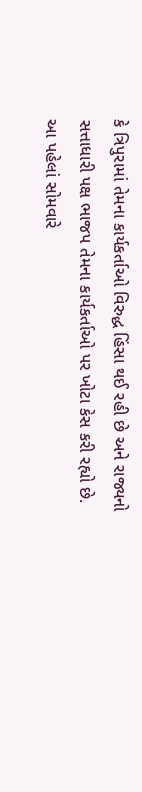કે ત્રિપુરામાં તેમના કાર્યકર્તાઓ વિરુદ્ધ હિંસા થઈ રહી છે અને રાજ્યનો સત્તાધારી પક્ષ ભાજપ તેમના કાર્યકર્તાઓ પર ખોટા કેસ કરી રહ્યો છે.
આ પહેલાં સોમવારે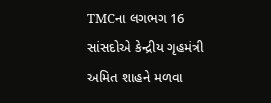TMCના લગભગ 16 સાંસદોએ કેન્દ્રીય ગૃહમંત્રી અમિત શાહને મળવા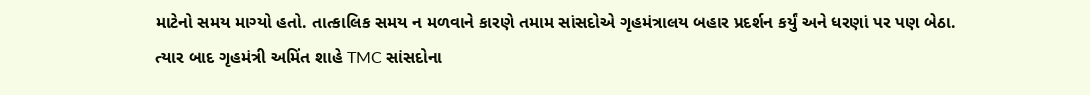માટેનો સમય માગ્યો હતો. તાત્કાલિક સમય ન મળવાને કારણે તમામ સાંસદોએ ગૃહમંત્રાલય બહાર પ્રદર્શન કર્યું અને ધરણાં પર પણ બેઠા.
ત્યાર બાદ ગૃહમંત્રી અમિંત શાહે TMC સાંસદોના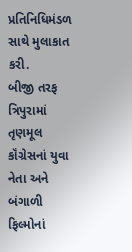પ્રતિનિધિમંડળ સાથે મુલાકાત કરી.
બીજી તરફ ત્રિપુરામાં તૃણમૂલ કૉંગ્રેસનાં યુવા નેતા અને બંગાળી ફિલ્મોનાં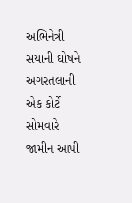અભિનેત્રી સયાની ઘોષને અગરતલાની એક કોર્ટે સોમવારે જામીન આપી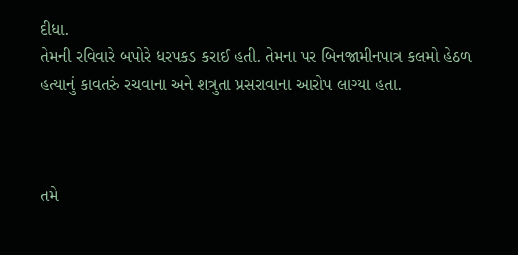દીધા.
તેમની રવિવારે બપોરે ધરપકડ કરાઈ હતી. તેમના પર બિનજામીનપાત્ર કલમો હેઠળ હત્યાનું કાવતરું રચવાના અને શત્રુતા પ્રસરાવાના આરોપ લાગ્યા હતા.



તમે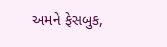અમને ફેસબુક,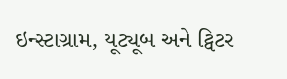ઇન્સ્ટાગ્રામ, યૂટ્યૂબ અને ટ્વિટર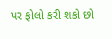પર ફોલો કરી શકો છો